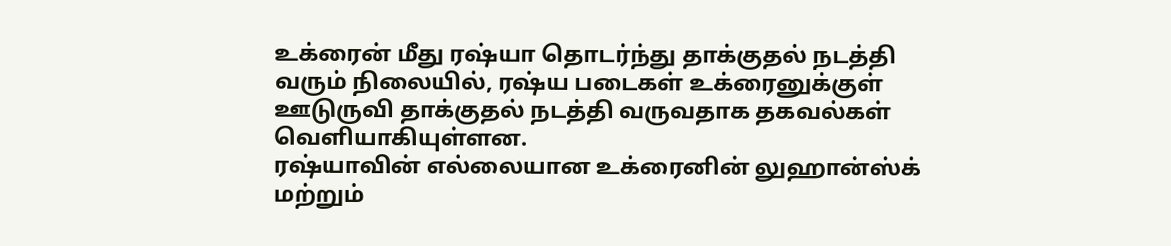உக்ரைன் மீது ரஷ்யா தொடர்ந்து தாக்குதல் நடத்தி வரும் நிலையில், ரஷ்ய படைகள் உக்ரைனுக்குள் ஊடுருவி தாக்குதல் நடத்தி வருவதாக தகவல்கள் வெளியாகியுள்ளன.
ரஷ்யாவின் எல்லையான உக்ரைனின் லுஹான்ஸ்க் மற்றும்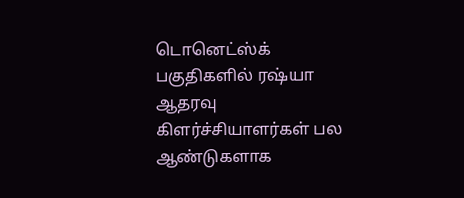டொனெட்ஸ்க் பகுதிகளில் ரஷ்யா ஆதரவு கிளர்ச்சியாளர்கள் பல ஆண்டுகளாக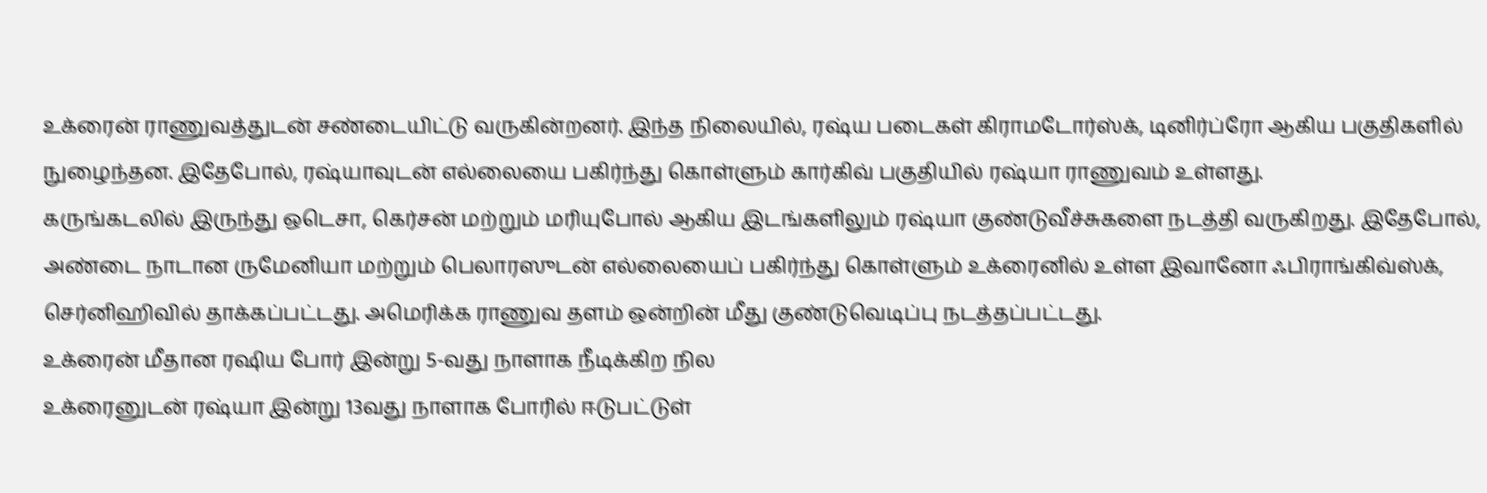உக்ரைன் ராணுவத்துடன் சண்டையிட்டு வருகின்றனர். இந்த நிலையில், ரஷ்ய படைகள் கிராமடோர்ஸ்க், டினிர்ப்ரோ ஆகிய பகுதிகளில் நுழைந்தன. இதேபோல், ரஷ்யாவுடன் எல்லையை பகிர்ந்து கொள்ளும் கார்கிவ் பகுதியில் ரஷ்யா ராணுவம் உள்ளது.
கருங்கடலில் இருந்து ஒடெசா, கெர்சன் மற்றும் மரியுபோல் ஆகிய இடங்களிலும் ரஷ்யா குண்டுவீச்சுகளை நடத்தி வருகிறது. இதேபோல், அண்டை நாடான ருமேனியா மற்றும் பெலாரஸுடன் எல்லையைப் பகிர்ந்து கொள்ளும் உக்ரைனில் உள்ள இவானோ ஃபிராங்கிவ்ஸ்க், செர்னிஹிவில் தாக்கப்பட்டது. அமெரிக்க ராணுவ தளம் ஒன்றின் மீது குண்டுவெடிப்பு நடத்தப்பட்டது.
உக்ரைன் மீதான ரஷிய போர் இன்று 5-வது நாளாக நீடிக்கிற நில
உக்ரைனுடன் ரஷ்யா இன்று 13வது நாளாக போரில் ஈடுபட்டுள்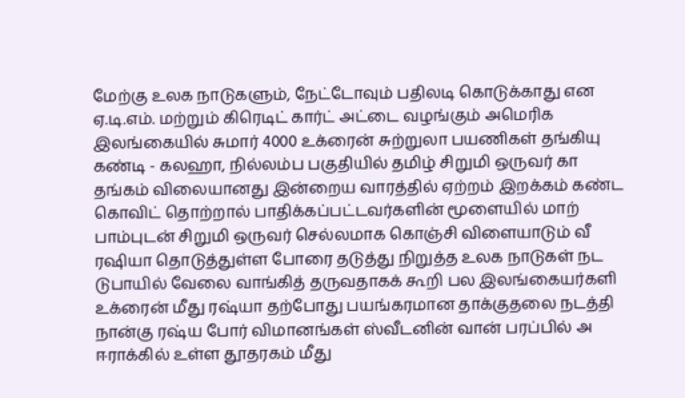மேற்கு உலக நாடுகளும், நேட்டோவும் பதிலடி கொடுக்காது என
ஏ.டி.எம். மற்றும் கிரெடிட் கார்ட் அட்டை வழங்கும் அமெரிக
இலங்கையில் சுமார் 4000 உக்ரைன் சுற்றுலா பயணிகள் தங்கியு
கண்டி - கலஹா, நில்லம்ப பகுதியில் தமிழ் சிறுமி ஒருவர் கா
தங்கம் விலையானது இன்றைய வாரத்தில் ஏற்றம் இறக்கம் கண்ட
கொவிட் தொற்றால் பாதிக்கப்பட்டவர்களின் மூளையில் மாற்
பாம்புடன் சிறுமி ஒருவர் செல்லமாக கொஞ்சி விளையாடும் வீ
ரஷியா தொடுத்துள்ள போரை தடுத்து நிறுத்த உலக நாடுகள் நட
டுபாயில் வேலை வாங்கித் தருவதாகக் கூறி பல இலங்கையர்களி
உக்ரைன் மீது ரஷ்யா தற்போது பயங்கரமான தாக்குதலை நடத்தி
நான்கு ரஷ்ய போர் விமானங்கள் ஸ்வீடனின் வான் பரப்பில் அ
ஈராக்கில் உள்ள தூதரகம் மீது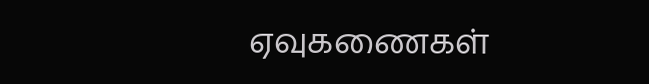ஏவுகணைகள்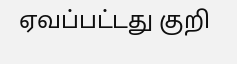ஏவப்பட்டது குறி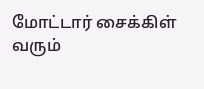மோட்டார் சைக்கிள் வரும்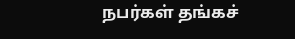நபர்கள் தங்கச்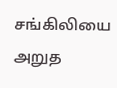சங்கிலியை அறுத